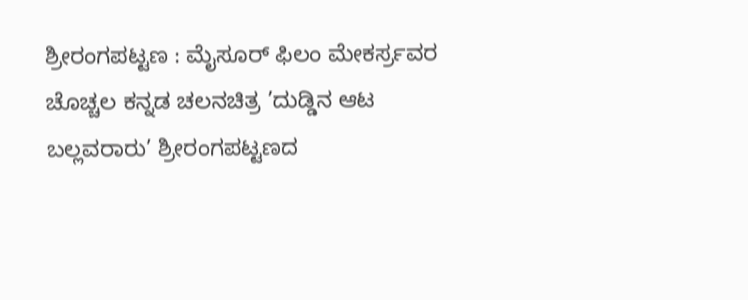ಶ್ರೀರಂಗಪಟ್ಟಣ : ಮೈಸೂರ್ ಫಿಲಂ ಮೇಕರ್ಸ್ರವರ ಚೊಚ್ಚಲ ಕನ್ನಡ ಚಲನಚಿತ್ರ ’ದುಡ್ಡಿನ ಆಟ ಬಲ್ಲವರಾರು’ ಶ್ರೀರಂಗಪಟ್ಟಣದ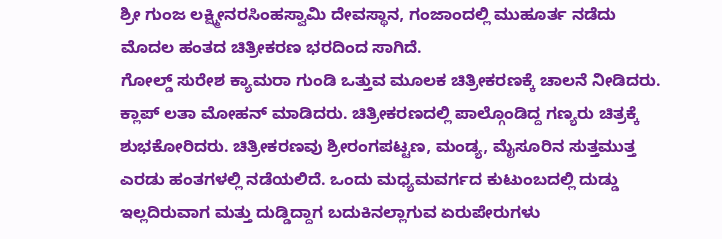ಶ್ರೀ ಗುಂಜ ಲಕ್ಷ್ಮೀನರಸಿಂಹಸ್ವಾಮಿ ದೇವಸ್ಥಾನ, ಗಂಜಾಂದಲ್ಲಿ ಮುಹೂರ್ತ ನಡೆದು ಮೊದಲ ಹಂತದ ಚಿತ್ರೀಕರಣ ಭರದಿಂದ ಸಾಗಿದೆ.
ಗೋಲ್ಡ್ ಸುರೇಶ ಕ್ಯಾಮರಾ ಗುಂಡಿ ಒತ್ತುವ ಮೂಲಕ ಚಿತ್ರೀಕರಣಕ್ಕೆ ಚಾಲನೆ ನೀಡಿದರು. ಕ್ಲಾಪ್ ಲತಾ ಮೋಹನ್ ಮಾಡಿದರು. ಚಿತ್ರೀಕರಣದಲ್ಲಿ ಪಾಲ್ಗೊಂಡಿದ್ದ ಗಣ್ಯರು ಚಿತ್ರಕ್ಕೆ ಶುಭಕೋರಿದರು. ಚಿತ್ರೀಕರಣವು ಶ್ರೀರಂಗಪಟ್ಟಣ, ಮಂಡ್ಯ, ಮೈಸೂರಿನ ಸುತ್ತಮುತ್ತ ಎರಡು ಹಂತಗಳಲ್ಲಿ ನಡೆಯಲಿದೆ. ಒಂದು ಮಧ್ಯಮವರ್ಗದ ಕುಟುಂಬದಲ್ಲಿ ದುಡ್ಡು ಇಲ್ಲದಿರುವಾಗ ಮತ್ತು ದುಡ್ಡಿದ್ದಾಗ ಬದುಕಿನಲ್ಲಾಗುವ ಏರುಪೇರುಗಳು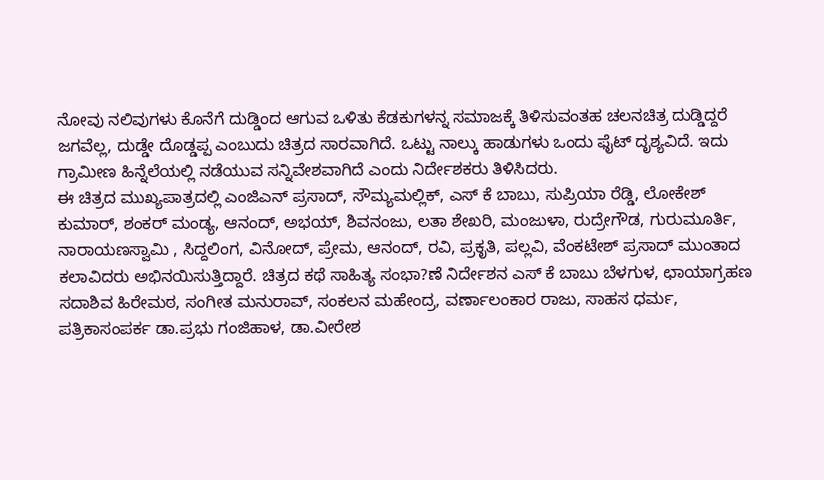ನೋವು ನಲಿವುಗಳು ಕೊನೆಗೆ ದುಡ್ಡಿಂದ ಆಗುವ ಒಳಿತು ಕೆಡಕುಗಳನ್ನ ಸಮಾಜಕ್ಕೆ ತಿಳಿಸುವಂತಹ ಚಲನಚಿತ್ರ ದುಡ್ಡಿದ್ದರೆ ಜಗವೆಲ್ಲ, ದುಡ್ಡೇ ದೊಡ್ಡಪ್ಪ ಎಂಬುದು ಚಿತ್ರದ ಸಾರವಾಗಿದೆ. ಒಟ್ಟು ನಾಲ್ಕು ಹಾಡುಗಳು ಒಂದು ಫೈಟ್ ದೃಶ್ಯವಿದೆ. ಇದು ಗ್ರಾಮೀಣ ಹಿನ್ನೆಲೆಯಲ್ಲಿ ನಡೆಯುವ ಸನ್ನಿವೇಶವಾಗಿದೆ ಎಂದು ನಿರ್ದೇಶಕರು ತಿಳಿಸಿದರು.
ಈ ಚಿತ್ರದ ಮುಖ್ಯಪಾತ್ರದಲ್ಲಿ ಎಂಜಿಎನ್ ಪ್ರಸಾದ್, ಸೌಮ್ಯಮಲ್ಲಿಕ್, ಎಸ್ ಕೆ ಬಾಬು, ಸುಪ್ರಿಯಾ ರೆಡ್ಡಿ, ಲೋಕೇಶ್ ಕುಮಾರ್, ಶಂಕರ್ ಮಂಡ್ಯ, ಆನಂದ್, ಅಭಯ್, ಶಿವನಂಜು, ಲತಾ ಶೇಖರಿ, ಮಂಜುಳಾ, ರುದ್ರೇಗೌಡ, ಗುರುಮೂರ್ತಿ, ನಾರಾಯಣಸ್ವಾಮಿ , ಸಿದ್ದಲಿಂಗ, ವಿನೋದ್, ಪ್ರೇಮ, ಆನಂದ್, ರವಿ, ಪ್ರಕೃತಿ, ಪಲ್ಲವಿ, ವೆಂಕಟೇಶ್ ಪ್ರಸಾದ್ ಮುಂತಾದ ಕಲಾವಿದರು ಅಭಿನಯಿಸುತ್ತಿದ್ದಾರೆ. ಚಿತ್ರದ ಕಥೆ ಸಾಹಿತ್ಯ ಸಂಭಾ?ಣೆ ನಿರ್ದೇಶನ ಎಸ್ ಕೆ ಬಾಬು ಬೆಳಗುಳ, ಛಾಯಾಗ್ರಹಣ ಸದಾಶಿವ ಹಿರೇಮಠ, ಸಂಗೀತ ಮನುರಾವ್, ಸಂಕಲನ ಮಹೇಂದ್ರ, ವರ್ಣಾಲಂಕಾರ ರಾಜು, ಸಾಹಸ ಧರ್ಮ, ಪತ್ರಿಕಾಸಂಪರ್ಕ ಡಾ.ಪ್ರಭು ಗಂಜಿಹಾಳ, ಡಾ.ವೀರೇಶ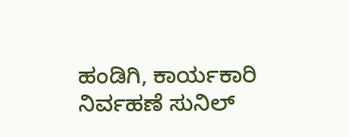ಹಂಡಿಗಿ, ಕಾರ್ಯಕಾರಿ ನಿರ್ವಹಣೆ ಸುನಿಲ್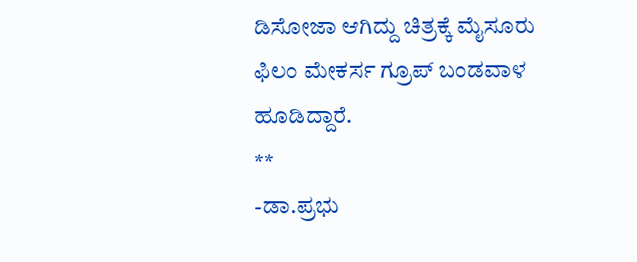ಡಿಸೋಜಾ ಆಗಿದ್ದು ಚಿತ್ರಕ್ಕೆ ಮೈಸೂರು ಫಿಲಂ ಮೇಕರ್ಸ ಗ್ರೂಪ್ ಬಂಡವಾಳ ಹೂಡಿದ್ದಾರೆ.
**
-ಡಾ.ಪ್ರಭು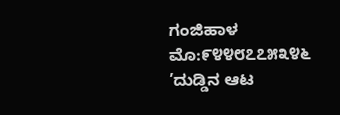ಗಂಜಿಹಾಳ
ಮೊ:೯೪೪೮೭೭೫೩೪೬
’ದುಡ್ಡಿನ ಆಟ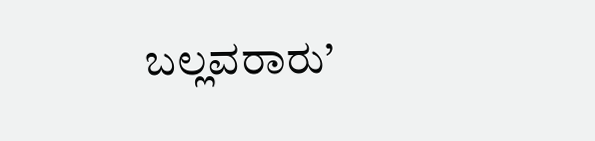ಬಲ್ಲವರಾರು’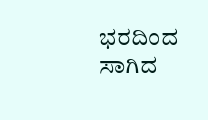ಭರದಿಂದ ಸಾಗಿದ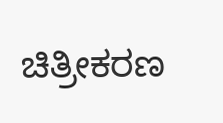ಚಿತ್ರೀಕರಣ